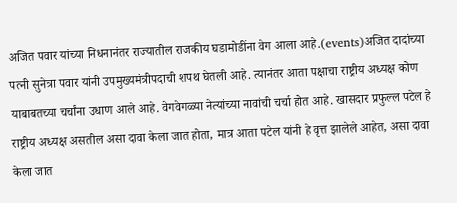अजित पवार यांच्या निधनानंतर राज्यातील राजकीय घडामोडींना वेग आला आहे.(events)अजित दादांच्या पत्नी सुनेत्रा पवार यांनी उपमुख्यमंत्रीपदाची शपथ घेतली आहे. त्यानंतर आता पक्षाचा राष्ट्रीय अध्यक्ष कोण याबाबतच्या चर्चांना उधाण आले आहे. वेगवेगळ्या नेत्यांच्या नावांची चर्चा होत आहे. खासदार प्रफुल्ल पटेल हे राष्ट्रीय अध्यक्ष असतील असा दावा केला जात होता, मात्र आता पटेल यांनी हे वृत्त झालेले आहेत, असा दावा केला जात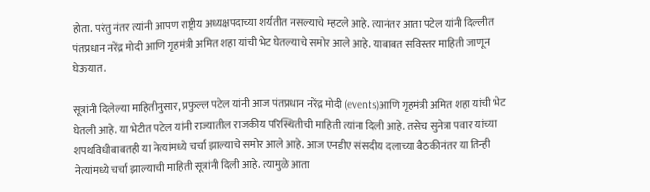होता. परंतु नंतर त्यांनी आपण राष्ट्रीय अध्यक्षपदाच्या शर्यतीत नसल्याचे म्हटले आहे. त्यानंतर आता पटेल यांनी दिल्लीत पंतप्रधान नरेंद्र मोदी आणि गृहमंत्री अमित शहा यांची भेट घेतल्याचे समोर आले आहे. याबाबत सविस्तर माहिती जाणून घेऊयात.

सूत्रांनी दिलेल्या माहितीनुसार, प्रफुल्ल पटेल यांनी आज पंतप्रधान नरेंद्र मोदी (events)आणि गृहमंत्री अमित शहा यांची भेट घेतली आहे. या भेटीत पटेल यांनी राज्यातील राजकीय परिस्थितीची माहिती त्यांना दिली आहे. तसेच सुनेत्रा पवार यांच्या शपथविधीबाबतही या नेत्यांमध्ये चर्चा झाल्याचे समोर आले आहे. आज एनडीए संसदीय दलाच्या बैठकीनंतर या तिन्ही नेत्यांमध्ये चर्चा झाल्याची माहिती सूत्रांनी दिली आहे. त्यामुळे आता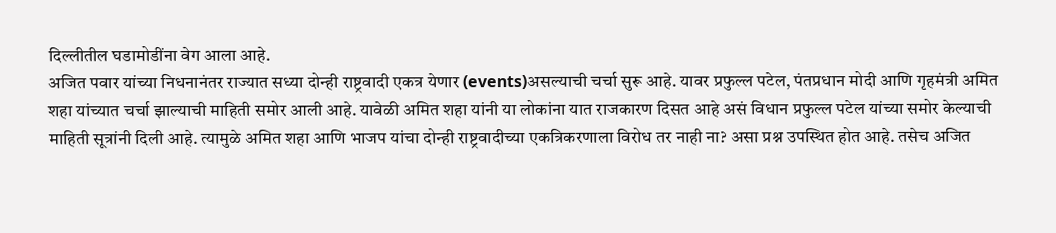दिल्लीतील घडामोडींना वेग आला आहे.
अजित पवार यांच्या निधनानंतर राज्यात सध्या दोन्ही राष्ट्रवादी एकत्र येणार (events)असल्याची चर्चा सुरू आहे. यावर प्रफुल्ल पटेल, पंतप्रधान मोदी आणि गृहमंत्री अमित शहा यांच्यात चर्चा झाल्याची माहिती समोर आली आहे. यावेळी अमित शहा यांनी या लोकांना यात राजकारण दिसत आहे असं विधान प्रफुल्ल पटेल यांच्या समोर केल्याची माहिती सूत्रांनी दिली आहे. त्यामुळे अमित शहा आणि भाजप यांचा दोन्ही राष्ट्रवादीच्या एकत्रिकरणाला विरोध तर नाही ना? असा प्रश्न उपस्थित होत आहे. तसेच अजित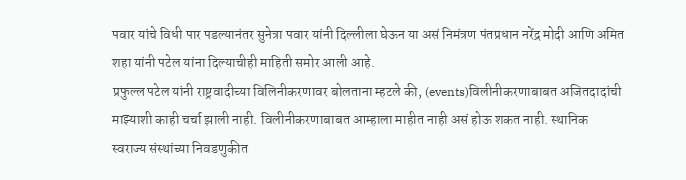पवार यांचे विधी पार पडल्यानंतर सुनेत्रा पवार यांनी दिल्लीला घेऊन या असं निमंत्रण पंतप्रधान नरेंद्र मोदी आणि अमित शहा यांनी पटेल यांना दिल्याचीही माहिती समोर आली आहे.
प्रफुल्ल पटेल यांनी राष्ट्रवादीच्या विलिनीकरणावर बोलताना म्हटले की, (events)विलीनीकरणाबाबत अजितदादांची माझ्याशी काही चर्चा झाली नाही. विलीनीकरणाबाबत आम्हाला माहीत नाही असं होऊ शकत नाही. स्थानिक स्वराज्य संस्थांच्या निवडणुकीत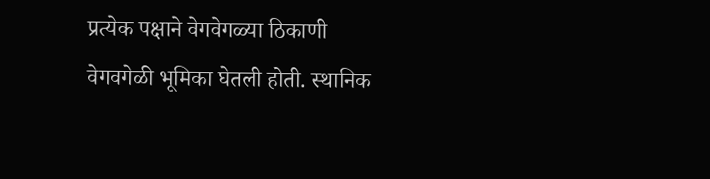प्रत्येक पक्षाने वेगवेगळ्या ठिकाणी वेगवगेळी भूमिका घेतली होती. स्थानिक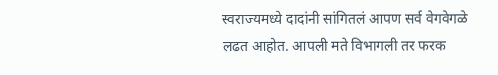स्वराज्यमध्ये दादांनी सांगितलं आपण सर्व वेगवेगळे लढत आहोत. आपली मते विभागली तर फरक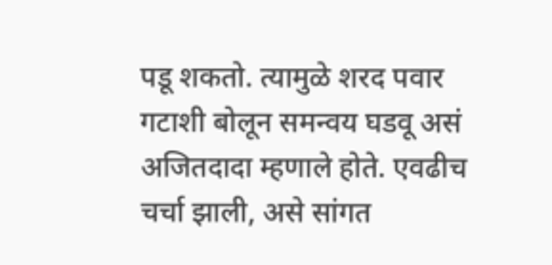पडू शकतो. त्यामुळे शरद पवार गटाशी बोलून समन्वय घडवू असं अजितदादा म्हणाले होते. एवढीच चर्चा झाली, असे सांगत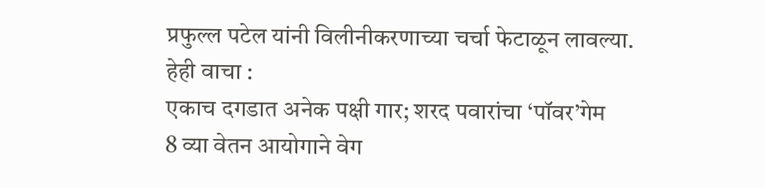प्रफुल्ल पटेल यांनी विलीनीकरणाच्या चर्चा फेटाळून लावल्या.
हेही वाचा :
एकाच दगडात अनेक पक्षी गार; शरद पवारांचा ‘पॉवर’गेम
8 व्या वेतन आयोगाने वेग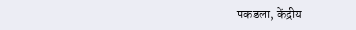पकडला, केंद्रीय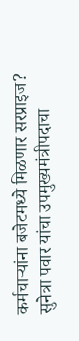कर्मचाऱ्यांना बजेटमध्ये मिळणार सरप्राइज?
सुनेत्रा पवार यांचा उपमुख्यमंत्रीपदाचा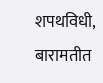शपथविधी, बारामतीत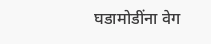घडामोडींना वेग